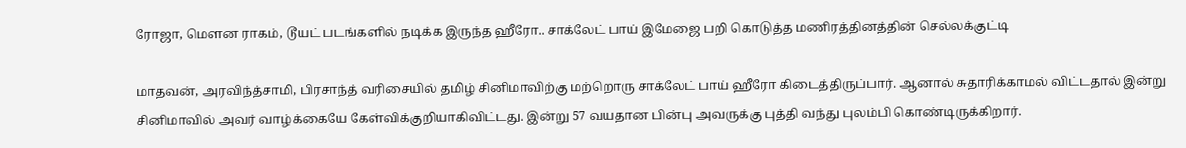ரோஜா, மௌன ராகம், டூயட் படங்களில் நடிக்க இருந்த ஹீரோ.. சாக்லேட் பாய் இமேஜை பறி கொடுத்த மணிரத்தினத்தின் செல்லக்குட்டி

மாதவன், அரவிந்த்சாமி, பிரசாந்த் வரிசையில் தமிழ் சினிமாவிற்கு மற்றொரு சாக்லேட் பாய் ஹீரோ கிடைத்திருப்பார். ஆனால் சுதாரிக்காமல் விட்டதால் இன்று சினிமாவில் அவர் வாழ்க்கையே கேள்விக்குறியாகிவிட்டது. இன்று 57 வயதான பின்பு அவருக்கு புத்தி வந்து புலம்பி கொண்டிருக்கிறார்.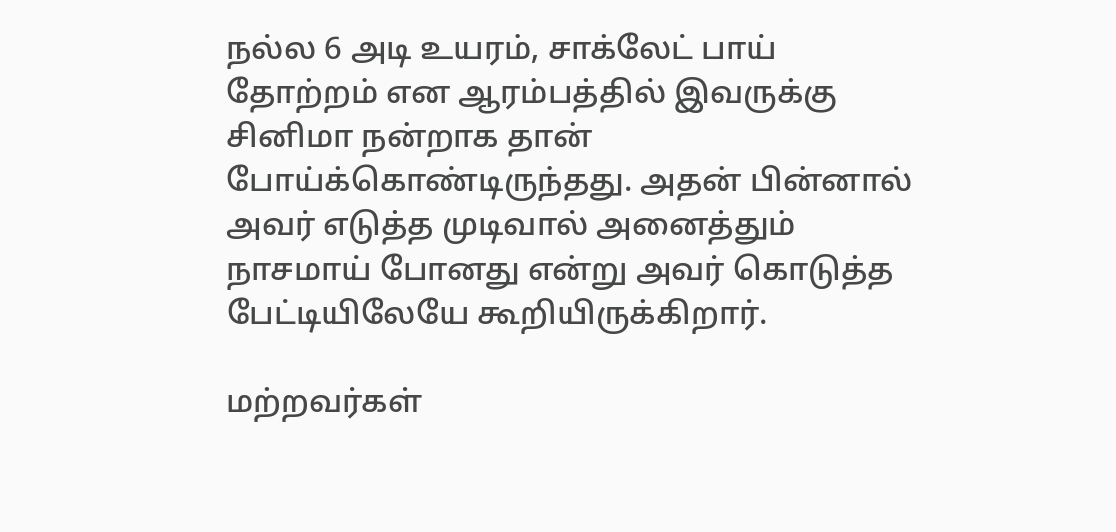நல்ல 6 அடி உயரம், சாக்லேட் பாய் தோற்றம் என ஆரம்பத்தில் இவருக்கு சினிமா நன்றாக தான் போய்க்கொண்டிருந்தது. அதன் பின்னால் அவர் எடுத்த முடிவால் அனைத்தும் நாசமாய் போனது என்று அவர் கொடுத்த பேட்டியிலேயே கூறியிருக்கிறார்.

மற்றவர்கள்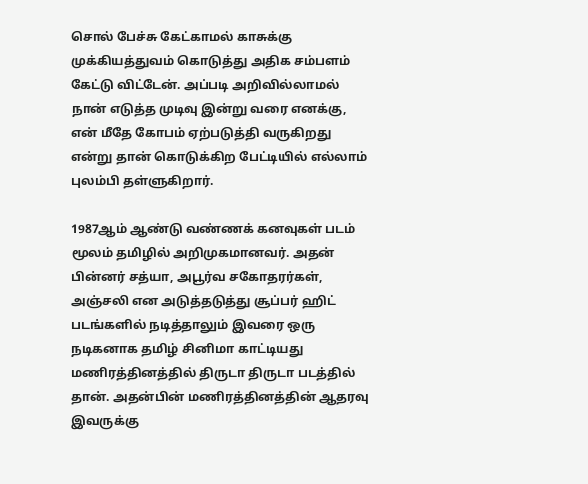சொல் பேச்சு கேட்காமல் காசுக்கு முக்கியத்துவம் கொடுத்து அதிக சம்பளம் கேட்டு விட்டேன். அப்படி அறிவில்லாமல் நான் எடுத்த முடிவு இன்று வரை எனக்கு, என் மீதே கோபம் ஏற்படுத்தி வருகிறது என்று தான் கொடுக்கிற பேட்டியில் எல்லாம் புலம்பி தள்ளுகிறார்.

1987ஆம் ஆண்டு வண்ணக் கனவுகள் படம் மூலம் தமிழில் அறிமுகமானவர். அதன் பின்னர் சத்யா, அபூர்வ சகோதரர்கள், அஞ்சலி என அடுத்தடுத்து சூப்பர் ஹிட் படங்களில் நடித்தாலும் இவரை ஒரு நடிகனாக தமிழ் சினிமா காட்டியது மணிரத்தினத்தில் திருடா திருடா படத்தில் தான். அதன்பின் மணிரத்தினத்தின் ஆதரவு இவருக்கு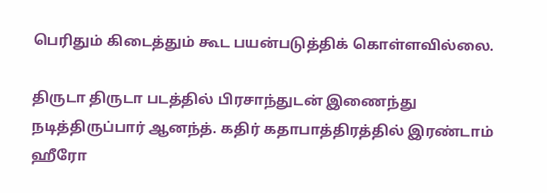பெரிதும் கிடைத்தும் கூட பயன்படுத்திக் கொள்ளவில்லை.

திருடா திருடா படத்தில் பிரசாந்துடன் இணைந்து நடித்திருப்பார் ஆனந்த். கதிர் கதாபாத்திரத்தில் இரண்டாம் ஹீரோ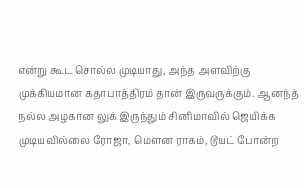என்று கூட சொல்ல முடியாது, அந்த அளவிற்கு முக்கியமான கதாபாத்திரம் தான் இருவருக்கும். ஆனந்த் நல்ல அழகான லுக் இருந்தும் சினிமாவில் ஜெயிக்க முடியவில்லை ரோஜா, மௌன ராகம், டூயட் போன்ற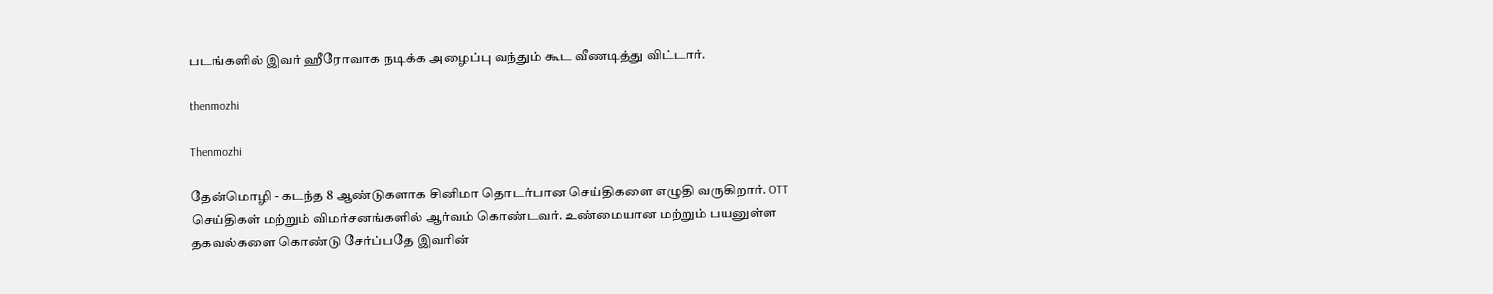படங்களில் இவர் ஹீரோவாக நடிக்க அழைப்பு வந்தும் கூட வீணடித்து விட்டார்.

thenmozhi

Thenmozhi

தேன்மொழி - கடந்த 8 ஆண்டுகளாக சினிமா தொடர்பான செய்திகளை எழுதி வருகிறார். OTT செய்திகள் மற்றும் விமர்சனங்களில் ஆர்வம் கொண்டவர். உண்மையான மற்றும் பயனுள்ள தகவல்களை கொண்டு சேர்ப்பதே இவரின்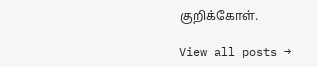குறிக்கோள்.

View all posts →